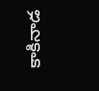కాకినాడ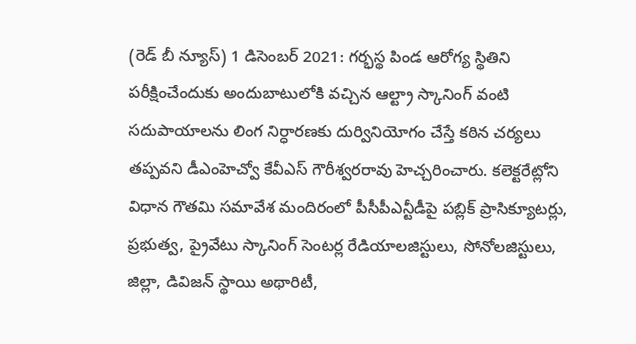(రెడ్ బీ న్యూస్) 1 డిసెంబర్ 2021: గర్భస్థ పిండ ఆరోగ్య స్థితిని పరీక్షించేందుకు అందుబాటులోకి వచ్చిన ఆల్ట్రా స్కానింగ్ వంటి సదుపాయాలను లింగ నిర్ధారణకు దుర్వినియోగం చేస్తే కఠిన చర్యలు తప్పవని డీఎంహెచ్వో కేవీఎస్ గౌరీశ్వరరావు హెచ్చరించారు. కలెక్టరేట్లోని విధాన గౌతమి సమావేశ మందిరంలో పీసీపీఎన్టీడీపై పబ్లిక్ ప్రాసిక్యూటర్లు, ప్రభుత్వ, ప్రైవేటు స్కానింగ్ సెంటర్ల రేడియాలజిస్టులు, సోనోలజిస్టులు, జిల్లా, డివిజన్ స్థాయి అథారిటీ,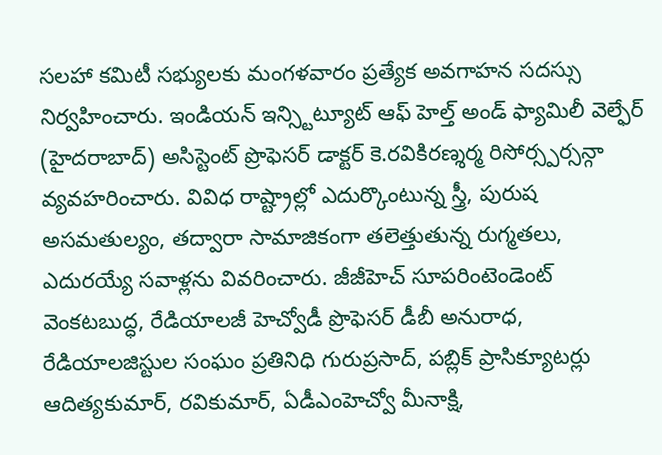సలహా కమిటీ సభ్యులకు మంగళవారం ప్రత్యేక అవగాహన సదస్సు నిర్వహించారు. ఇండియన్ ఇన్స్టిట్యూట్ ఆఫ్ హెల్త్ అండ్ ఫ్యామిలీ వెల్ఫేర్ (హైదరాబాద్) అసిస్టెంట్ ప్రొఫెసర్ డాక్టర్ కె.రవికిరణ్శర్మ రిసోర్స్పర్సన్గా వ్యవహరించారు. వివిధ రాష్ట్రాల్లో ఎదుర్కొంటున్న స్త్రీ, పురుష అసమతుల్యం, తద్వారా సామాజికంగా తలెత్తుతున్న రుగ్మతలు, ఎదురయ్యే సవాళ్లను వివరించారు. జీజీహెచ్ సూపరింటెండెంట్ వెంకటబుద్ధ, రేడియాలజీ హెచ్వోడీ ప్రొఫెసర్ డీబీ అనురాధ, రేడియాలజిస్టుల సంఘం ప్రతినిధి గురుప్రసాద్, పబ్లిక్ ప్రాసిక్యూటర్లు ఆదిత్యకుమార్, రవికుమార్, ఏడీఎంహెచ్వో మీనాక్షి,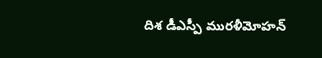దిశ డీఎస్పీ మురళీమోహన్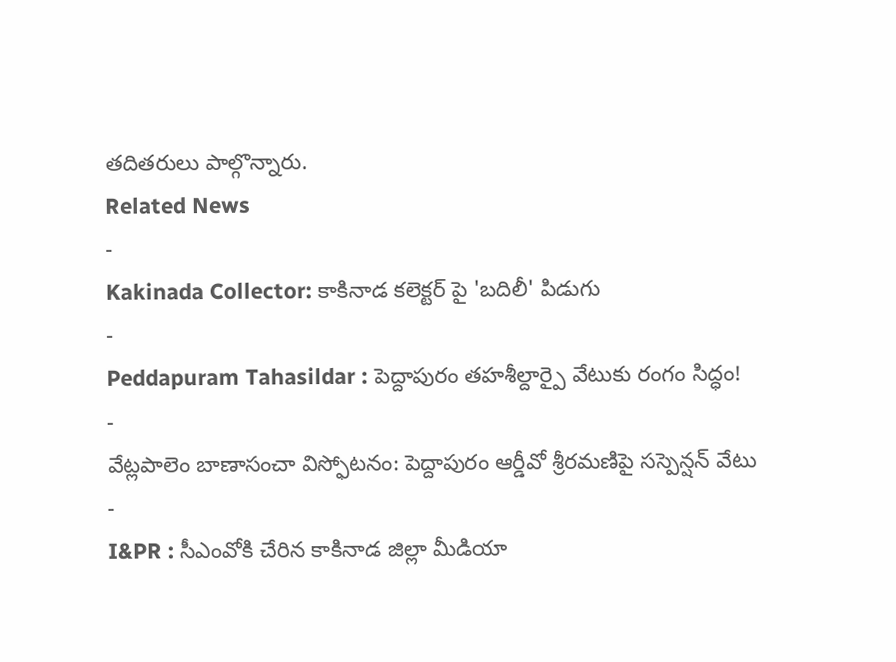తదితరులు పాల్గొన్నారు.
Related News
-
Kakinada Collector: కాకినాడ కలెక్టర్ పై 'బదిలీ' పిడుగు
-
Peddapuram Tahasildar : పెద్దాపురం తహశీల్దార్పై వేటుకు రంగం సిద్ధం!
-
వేట్లపాలెం బాణాసంచా విస్ఫోటనం: పెద్దాపురం ఆర్డీవో శ్రీరమణిపై సస్పెన్షన్ వేటు
-
I&PR : సీఎంవోకి చేరిన కాకినాడ జిల్లా మీడియా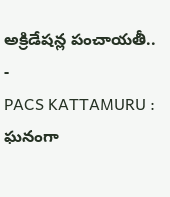అక్రిడేషన్ల పంచాయతీ..
-
PACS KATTAMURU : ఘనంగా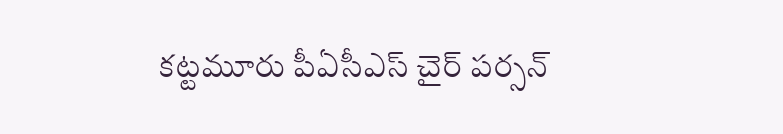కట్టమూరు పీఏసీఎస్ చైర్ పర్సన్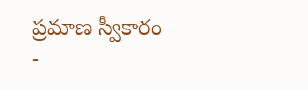ప్రమాణ స్వీకారం
-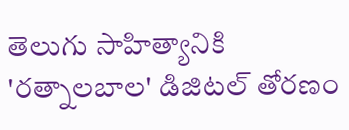తెలుగు సాహిత్యానికి 'రత్నాలబాల' డిజిటల్ తోరణం